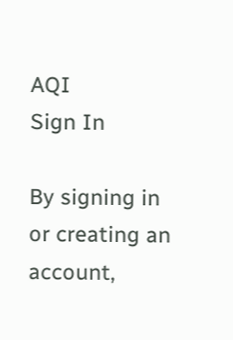AQI
Sign In

By signing in or creating an account,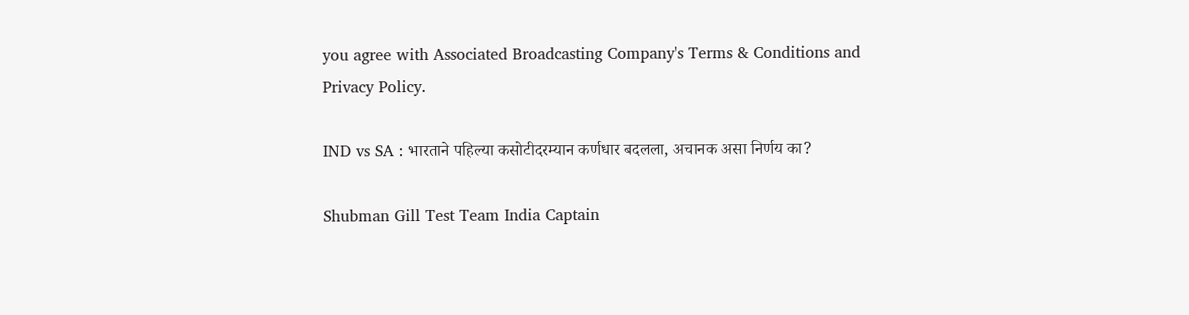you agree with Associated Broadcasting Company's Terms & Conditions and Privacy Policy.

IND vs SA : भारताने पहिल्या कसोटीदरम्यान कर्णधार बदलला, अचानक असा निर्णय का?

Shubman Gill Test Team India Captain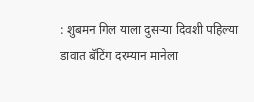: शुबमन गिल याला दुसर्‍या दिवशी पहिल्या डावात बॅटिंग दरम्यान मानेला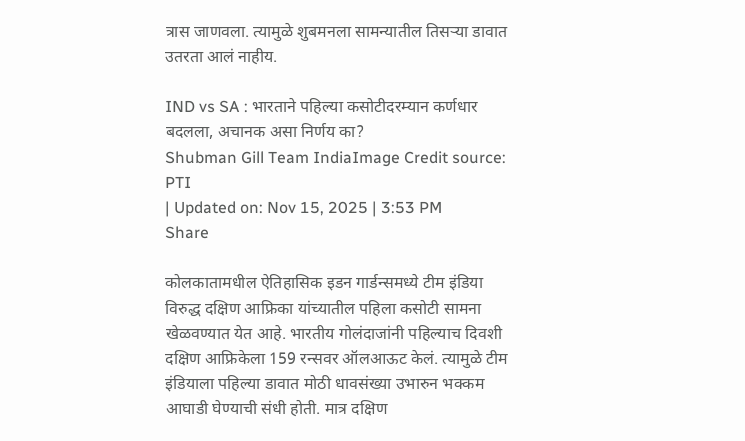त्रास जाणवला. त्यामुळे शुबमनला सामन्यातील तिसऱ्या डावात उतरता आलं नाहीय.

IND vs SA : भारताने पहिल्या कसोटीदरम्यान कर्णधार बदलला, अचानक असा निर्णय का?
Shubman Gill Team IndiaImage Credit source: PTI
| Updated on: Nov 15, 2025 | 3:53 PM
Share

कोलकातामधील ऐतिहासिक इडन गार्डन्समध्ये टीम इंडिया विरुद्ध दक्षिण आफ्रिका यांच्यातील पहिला कसोटी सामना खेळवण्यात येत आहे. भारतीय गोलंदाजांनी पहिल्याच दिवशी दक्षिण आफ्रिकेला 159 रन्सवर ऑलआऊट केलं. त्यामुळे टीम इंडियाला पहिल्या डावात मोठी धावसंख्या उभारुन भक्कम आघाडी घेण्याची संधी होती. मात्र दक्षिण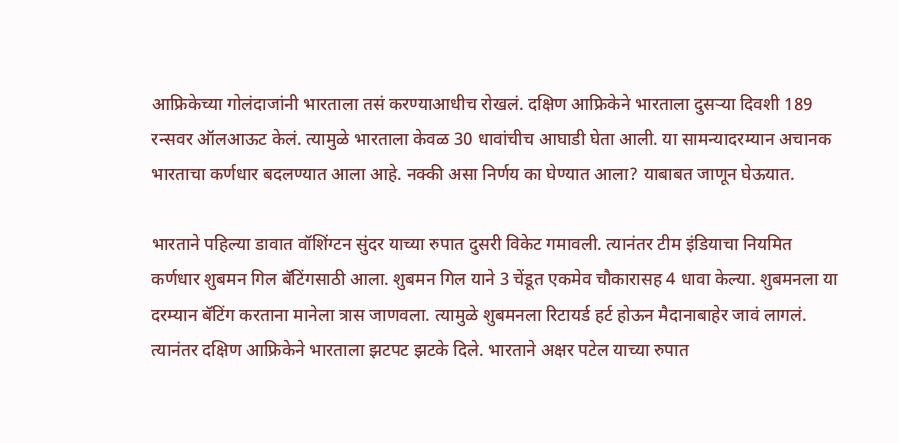आफ्रिकेच्या गोलंदाजांनी भारताला तसं करण्याआधीच रोखलं. दक्षिण आफ्रिकेने भारताला दुसऱ्या दिवशी 189 रन्सवर ऑलआऊट केलं. त्यामुळे भारताला केवळ 30 धावांचीच आघाडी घेता आली. या सामन्यादरम्यान अचानक भारताचा कर्णधार बदलण्यात आला आहे. नक्की असा निर्णय का घेण्यात आला? याबाबत जाणून घेऊयात.

भारताने पहिल्या डावात वॉशिंग्टन सुंदर याच्या रुपात दुसरी विकेट गमावली. त्यानंतर टीम इंडियाचा नियमित कर्णधार शुबमन गिल बॅटिंगसाठी आला. शुबमन गिल याने 3 चेंडूत एकमेव चौकारासह 4 धावा केल्या. शुबमनला या दरम्यान बॅटिंग करताना मानेला त्रास जाणवला. त्यामुळे शुबमनला रिटायर्ड हर्ट होऊन मैदानाबाहेर जावं लागलं. त्यानंतर दक्षिण आफ्रिकेने भारताला झटपट झटके दिले. भारताने अक्षर पटेल याच्या रुपात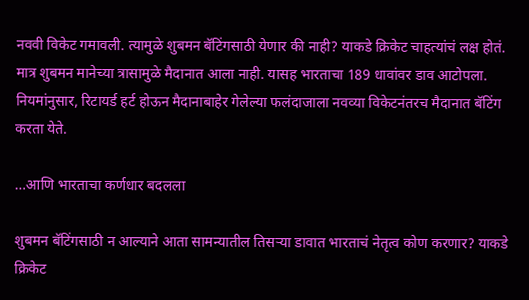नववी विकेट गमावली. त्यामुळे शुबमन बॅटिंगसाठी येणार की नाही? याकडे क्रिकेट चाहत्यांचं लक्ष होतं. मात्र शुबमन मानेच्या त्रासामुळे मैदानात आला नाही. यासह भारताचा 189 धावांवर डाव आटोपला. नियमांनुसार, रिटायर्ड हर्ट होऊन मैदानाबाहेर गेलेल्या फलंदाजाला नवव्या विकेटनंतरच मैदानात बॅटिंग करता येते.

…आणि भारताचा कर्णधार बदलला

शुबमन बॅटिंगसाठी न आल्याने आता सामन्यातील तिसऱ्या डावात भारताचं नेतृत्व कोण करणार? याकडे क्रिकेट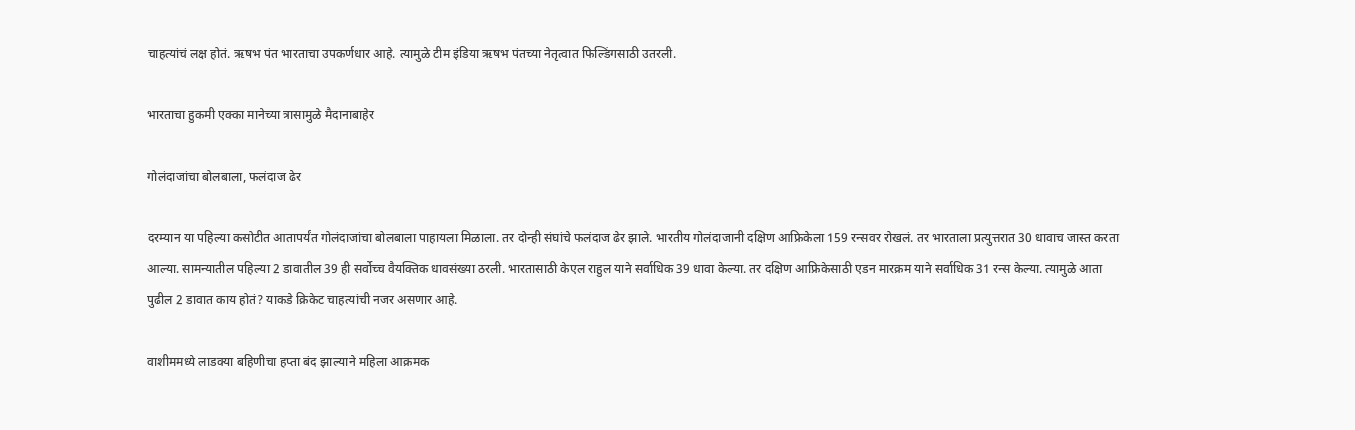चाहत्यांचं लक्ष होतं. ऋषभ पंत भारताचा उपकर्णधार आहे. त्यामुळे टीम इंडिया ऋषभ पंतच्या नेतृत्वात फिल्डिंगसाठी उतरली.

भारताचा हुकमी एक्का मानेच्या त्रासामुळे मैदानाबाहेर

गोलंदाजांचा बोलबाला, फलंदाज ढेर

दरम्यान या पहिल्या कसोटीत आतापर्यंत गोलंदाजांचा बोलबाला पाहायला मिळाला. तर दोन्ही संघांचे फलंदाज ढेर झाले. भारतीय गोलंदाजानी दक्षिण आफ्रिकेला 159 रन्सवर रोखलं. तर भारताला प्रत्युत्तरात 30 धावाच जास्त करता आल्या. सामन्यातील पहिल्या 2 डावातील 39 ही सर्वोच्च वैयक्तिक धावसंख्या ठरली. भारतासाठी केएल राहुल याने सर्वाधिक 39 धावा केल्या. तर दक्षिण आफ्रिकेसाठी एडन मारक्रम याने सर्वाधिक 31 रन्स केल्या. त्यामुळे आता पुढील 2 डावात काय होतं? याकडे क्रिकेट चाहत्यांची नजर असणार आहे.

वाशीममध्ये लाडक्या बहिणीचा हप्ता बंद झाल्याने महिला आक्रमक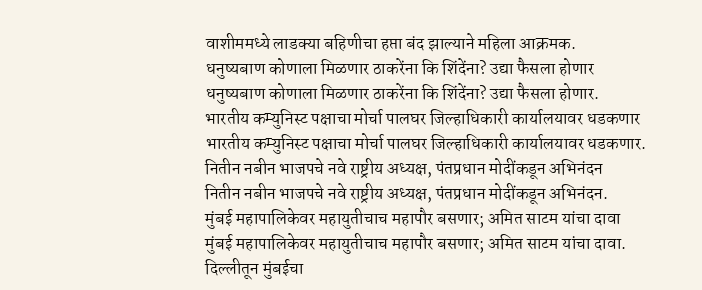वाशीममध्ये लाडक्या बहिणीचा हप्ता बंद झाल्याने महिला आक्रमक.
धनुष्यबाण कोणाला मिळणार ठाकरेंना कि शिंदेंना? उद्या फैसला होणार
धनुष्यबाण कोणाला मिळणार ठाकरेंना कि शिंदेंना? उद्या फैसला होणार.
भारतीय कम्युनिस्ट पक्षाचा मोर्चा पालघर जिल्हाधिकारी कार्यालयावर धडकणार
भारतीय कम्युनिस्ट पक्षाचा मोर्चा पालघर जिल्हाधिकारी कार्यालयावर धडकणार.
नितीन नबीन भाजपचे नवे राष्ट्रीय अध्यक्ष, पंतप्रधान मोदींकडून अभिनंदन
नितीन नबीन भाजपचे नवे राष्ट्रीय अध्यक्ष, पंतप्रधान मोदींकडून अभिनंदन.
मुंबई महापालिकेवर महायुतीचाच महापौर बसणार; अमित साटम यांचा दावा
मुंबई महापालिकेवर महायुतीचाच महापौर बसणार; अमित साटम यांचा दावा.
दिल्लीतून मुंबईचा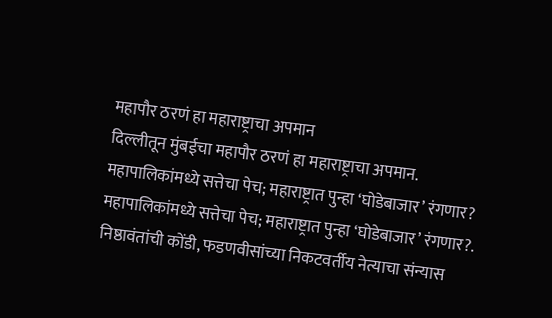महापौर ठरणं हा महाराष्ट्राचा अपमान
दिल्लीतून मुंबईचा महापौर ठरणं हा महाराष्ट्राचा अपमान.
महापालिकांमध्ये सत्तेचा पेच; महाराष्ट्रात पुन्हा ‘घोडेबाजार’ रंगणार?
महापालिकांमध्ये सत्तेचा पेच; महाराष्ट्रात पुन्हा ‘घोडेबाजार’ रंगणार?.
निष्ठावंतांची कोंडी, फडणवीसांच्या निकटवर्तीय नेत्याचा संन्यास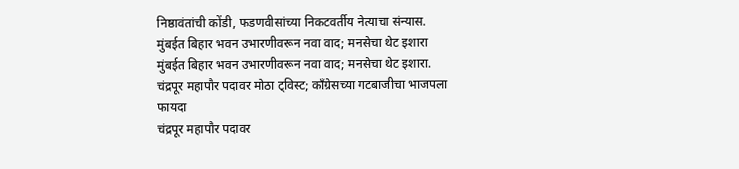निष्ठावंतांची कोंडी, फडणवीसांच्या निकटवर्तीय नेत्याचा संन्यास.
मुंबईत बिहार भवन उभारणीवरून नवा वाद; मनसेचा थेट इशारा
मुंबईत बिहार भवन उभारणीवरून नवा वाद; मनसेचा थेट इशारा.
चंद्रपूर महापौर पदावर मोठा ट्विस्ट; काँग्रेसच्या गटबाजीचा भाजपला फायदा
चंद्रपूर महापौर पदावर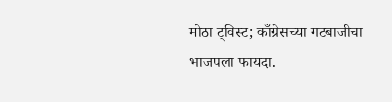मोठा ट्विस्ट; काँग्रेसच्या गटबाजीचा भाजपला फायदा.